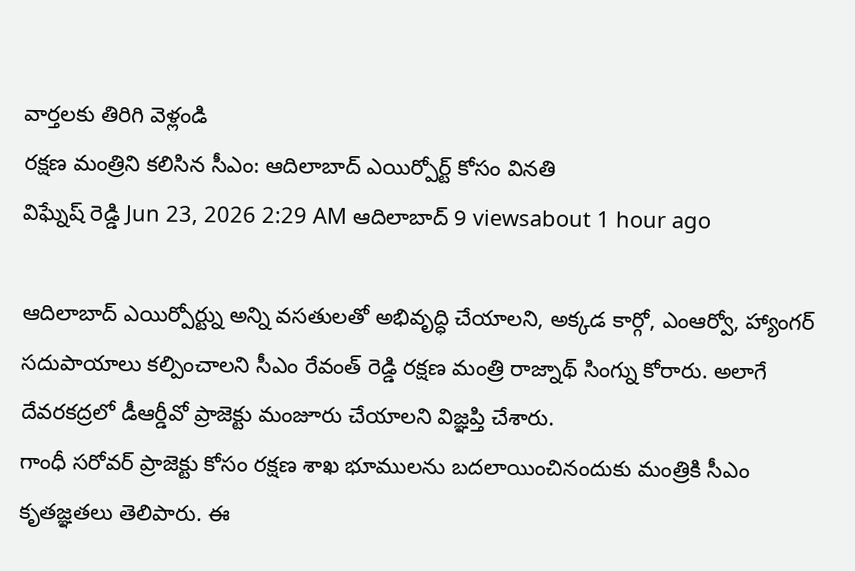వార్తలకు తిరిగి వెళ్లండి
రక్షణ మంత్రిని కలిసిన సీఎం: ఆదిలాబాద్ ఎయిర్పోర్ట్ కోసం వినతి
విఘ్నేష్ రెడ్డి Jun 23, 2026 2:29 AM ఆదిలాబాద్ 9 viewsabout 1 hour ago

ఆదిలాబాద్ ఎయిర్పోర్ట్ను అన్ని వసతులతో అభివృద్ధి చేయాలని, అక్కడ కార్గో, ఎంఆర్వో, హ్యాంగర్ సదుపాయాలు కల్పించాలని సీఎం రేవంత్ రెడ్డి రక్షణ మంత్రి రాజ్నాథ్ సింగ్ను కోరారు. అలాగే దేవరకద్రలో డీఆర్డీవో ప్రాజెక్టు మంజూరు చేయాలని విజ్ఞప్తి చేశారు.
గాంధీ సరోవర్ ప్రాజెక్టు కోసం రక్షణ శాఖ భూములను బదలాయించినందుకు మంత్రికి సీఎం కృతజ్ఞతలు తెలిపారు. ఈ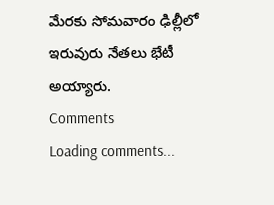మేరకు సోమవారం ఢిల్లీలో ఇరువురు నేతలు భేటీ అయ్యారు.
Comments
Loading comments...